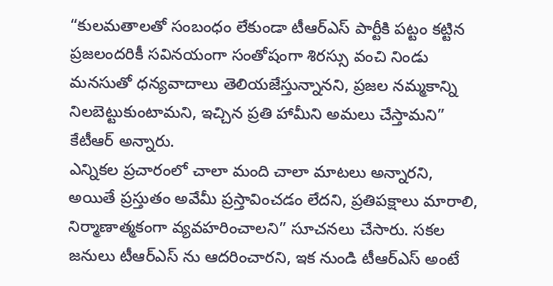“కులమతాలతో సంబంధం లేకుండా టీఆర్ఎస్ పార్టీకి పట్టం కట్టిన ప్రజలందరికీ సవినయంగా సంతోషంగా శిరస్సు వంచి నిండు మనసుతో ధన్యవాదాలు తెలియజేస్తున్నానని, ప్రజల నమ్మకాన్ని నిలబెట్టుకుంటామని, ఇచ్చిన ప్రతి హామీని అమలు చేస్తామని” కేటీఆర్ అన్నారు.
ఎన్నికల ప్రచారంలో చాలా మంది చాలా మాటలు అన్నారని, అయితే ప్రస్తుతం అవేమీ ప్రస్తావించడం లేదని, ప్రతిపక్షాలు మారాలి, నిర్మాణాత్మకంగా వ్యవహరించాలని” సూచనలు చేసారు. సకల జనులు టీఆర్ఎస్ ను ఆదరించారని, ఇక నుండి టీఆర్ఎస్ అంటే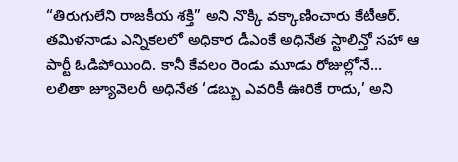“తిరుగులేని రాజకీయ శక్తి” అని నొక్కి వక్కాణించారు కేటీఆర్.
తమిళనాడు ఎన్నికలలో అధికార డీఎంకే అధినేత స్టాలిన్తో సహా ఆ పార్టీ ఓడిపోయింది. కానీ కేవలం రెండు మూడు రోజుల్లోనే…
లలితా జ్యూవెలరీ అధినేత ‘డబ్బు ఎవరికీ ఊరికే రాదు,’ అని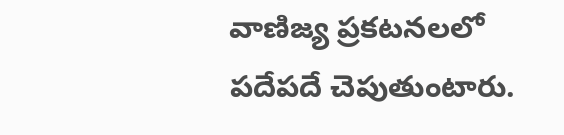వాణిజ్య ప్రకటనలలో పదేపదే చెపుతుంటారు.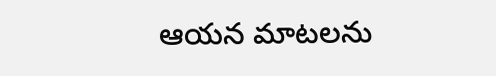ఆయన మాటలను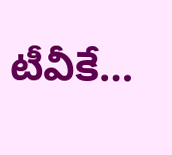టీవీకే…